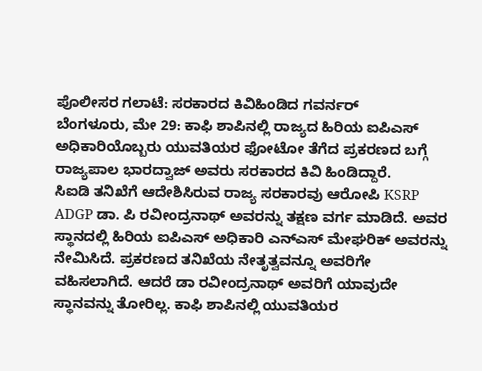ಪೊಲೀಸರ ಗಲಾಟೆ: ಸರಕಾರದ ಕಿವಿಹಿಂಡಿದ ಗವರ್ನರ್
ಬೆಂಗಳೂರು, ಮೇ 29: ಕಾಫಿ ಶಾಪಿನಲ್ಲಿ ರಾಜ್ಯದ ಹಿರಿಯ ಐಪಿಎಸ್ ಅಧಿಕಾರಿಯೊಬ್ಬರು ಯುವತಿಯರ ಫೋಟೋ ತೆಗೆದ ಪ್ರಕರಣದ ಬಗ್ಗೆ ರಾಜ್ಯಪಾಲ ಭಾರದ್ವಾಜ್ ಅವರು ಸರಕಾರದ ಕಿವಿ ಹಿಂಡಿದ್ದಾರೆ.
ಸಿಐಡಿ ತನಿಖೆಗೆ ಆದೇಶಿಸಿರುವ ರಾಜ್ಯ ಸರಕಾರವು ಆರೋಪಿ KSRP ADGP ಡಾ. ಪಿ ರವೀಂದ್ರನಾಥ್ ಅವರನ್ನು ತಕ್ಷಣ ವರ್ಗ ಮಾಡಿದೆ. ಅವರ ಸ್ಥಾನದಲ್ಲಿ ಹಿರಿಯ ಐಪಿಎಸ್ ಅಧಿಕಾರಿ ಎನ್ಎಸ್ ಮೇಘರಿಕ್ ಅವರನ್ನು ನೇಮಿಸಿದೆ. ಪ್ರಕರಣದ ತನಿಖೆಯ ನೇತೃತ್ವವನ್ನೂ ಅವರಿಗೇ ವಹಿಸಲಾಗಿದೆ. ಆದರೆ ಡಾ ರವೀಂದ್ರನಾಥ್ ಅವರಿಗೆ ಯಾವುದೇ ಸ್ಥಾನವನ್ನು ತೋರಿಲ್ಲ. ಕಾಫಿ ಶಾಪಿನಲ್ಲಿ ಯುವತಿಯರ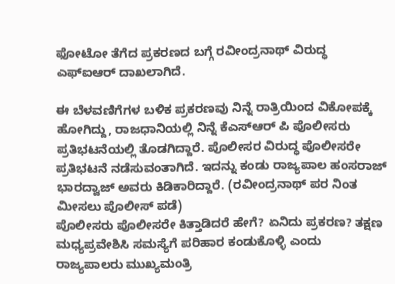ಫೋಟೋ ತೆಗೆದ ಪ್ರಕರಣದ ಬಗ್ಗೆ ರವೀಂದ್ರನಾಥ್ ವಿರುದ್ಧ ಎಫ್ಐಆರ್ ದಾಖಲಾಗಿದೆ.

ಈ ಬೆಳವಣಿಗೆಗಳ ಬಳಿಕ ಪ್ರಕರಣವು ನಿನ್ನೆ ರಾತ್ರಿಯಿಂದ ವಿಕೋಪಕ್ಕೆ ಹೋಗಿದ್ದು, ರಾಜಧಾನಿಯಲ್ಲಿ ನಿನ್ನೆ ಕೆಎಸ್ಆರ್ ಪಿ ಪೊಲೀಸರು ಪ್ರತಿಭಟನೆಯಲ್ಲಿ ತೊಡಗಿದ್ದಾರೆ. ಪೊಲೀಸರ ವಿರುದ್ಧ ಪೊಲೀಸರೇ ಪ್ರತಿಭಟನೆ ನಡೆಸುವಂತಾಗಿದೆ. ಇದನ್ನು ಕಂಡು ರಾಜ್ಯಪಾಲ ಹಂಸರಾಜ್ ಭಾರದ್ವಾಜ್ ಅವರು ಕಿಡಿಕಾರಿದ್ದಾರೆ. (ರವೀಂದ್ರನಾಥ್ ಪರ ನಿಂತ ಮೀಸಲು ಪೊಲೀಸ್ ಪಡೆ)
ಪೊಲೀಸರು ಪೊಲೀಸರೇ ಕಿತ್ತಾಡಿದರೆ ಹೇಗೆ? ಏನಿದು ಪ್ರಕರಣ? ತಕ್ಷಣ ಮಧ್ಯಪ್ರವೇಶಿಸಿ ಸಮಸ್ಯೆಗೆ ಪರಿಹಾರ ಕಂಡುಕೊಳ್ಳಿ ಎಂದು ರಾಜ್ಯಪಾಲರು ಮುಖ್ಯಮಂತ್ರಿ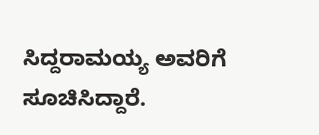ಸಿದ್ದರಾಮಯ್ಯ ಅವರಿಗೆ ಸೂಚಿಸಿದ್ದಾರೆ.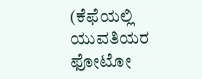(ಕೆಫೆಯಲ್ಲಿ ಯುವತಿಯರ ಫೋಟೋ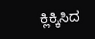ಕ್ಲಿಕ್ಕಿಸಿದ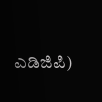ಎಡಿಜಿಪಿ)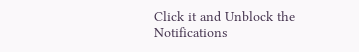Click it and Unblock the Notifications